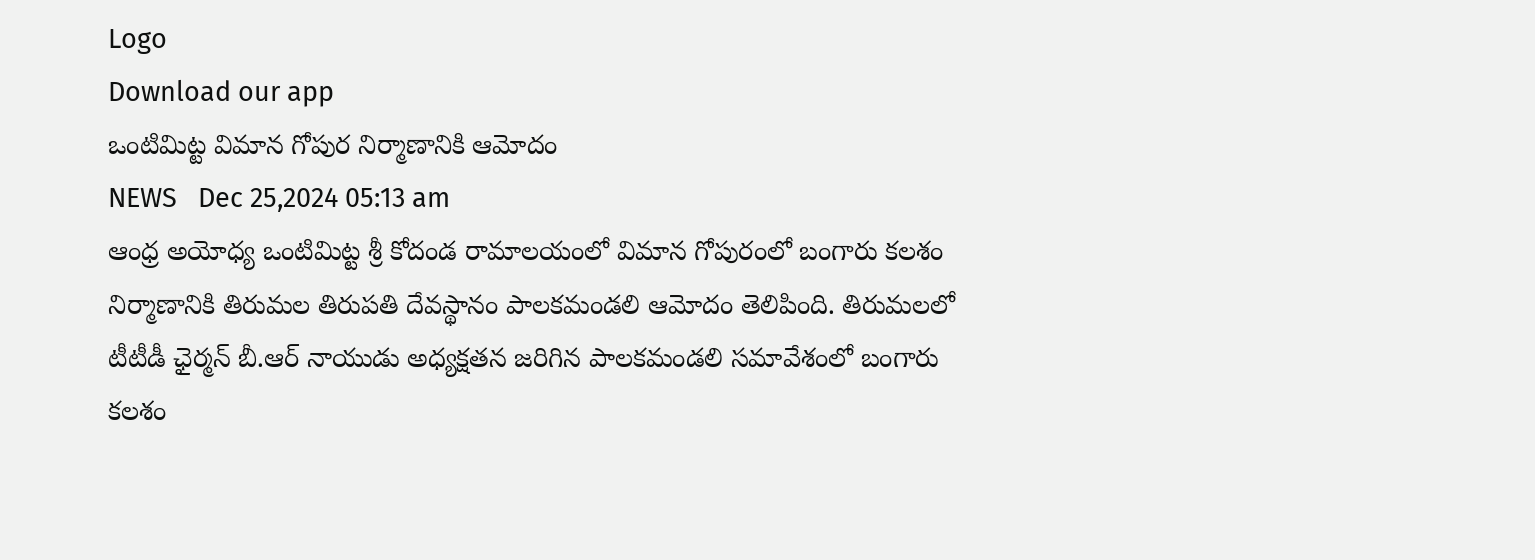Logo
Download our app
ఒంటిమిట్ట విమాన గోపుర నిర్మాణానికి ఆమోదం
NEWS   Dec 25,2024 05:13 am
ఆంధ్ర అయోధ్య ఒంటిమిట్ట శ్రీ కోదండ రామాలయంలో విమాన గోపురంలో బంగారు కలశం నిర్మాణానికి తిరుమల తిరుపతి దేవస్థానం పాలకమండలి ఆమోదం తెలిపింది. తిరుమలలో టీటీడీ ఛైర్మన్ బీ.ఆర్ నాయుడు అధ్యక్షతన జరిగిన పాలకమండలి సమావేశంలో బంగారు కలశం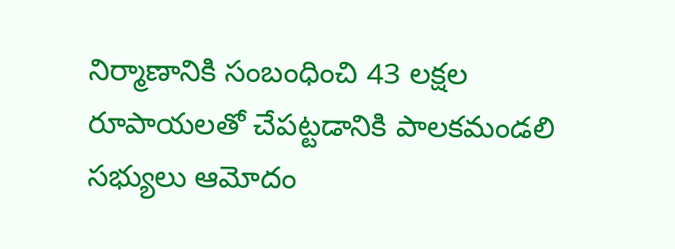నిర్మాణానికి సంబంధించి 43 లక్షల రూపాయలతో చేపట్టడానికి పాలకమండలి సభ్యులు ఆమోదం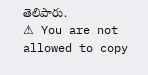తెలిపారు.
⚠ You are not allowed to copy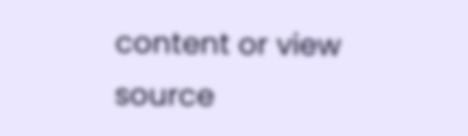content or view source